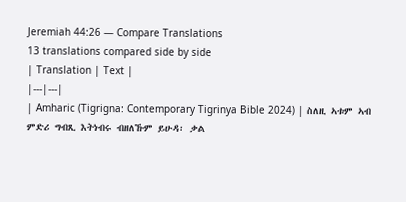Jeremiah 44:26 — Compare Translations
13 translations compared side by side
| Translation | Text |
|---|---|
| Amharic (Tigrigna: Contemporary Tigrinya Bible 2024) | ስለዚ ኣቱም ኣብ ምድሪ ግብጺ እትነብሩ ብዘለኹም ይሁዳ፡ ቃል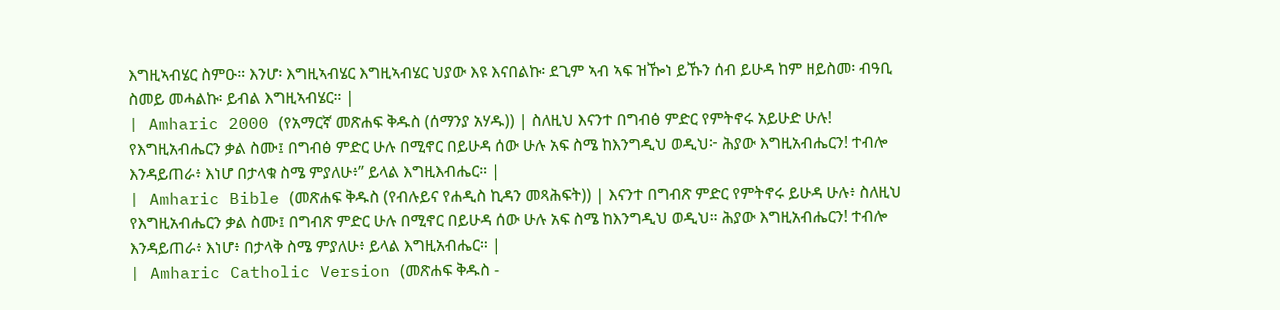እግዚኣብሄር ስምዑ። እንሆ፡ እግዚኣብሄር እግዚኣብሄር ህያው እዩ እናበልኩ፡ ደጊም ኣብ ኣፍ ዝዀነ ይኹን ሰብ ይሁዳ ከም ዘይስመ፡ ብዓቢ ስመይ መሓልኩ፡ ይብል እግዚኣብሄር። |
| Amharic 2000 (የአማርኛ መጽሐፍ ቅዱስ (ሰማንያ አሃዱ)) | ስለዚህ እናንተ በግብፅ ምድር የምትኖሩ አይሁድ ሁሉ! የእግዚአብሔርን ቃል ስሙ፤ በግብፅ ምድር ሁሉ በሚኖር በይሁዳ ሰው ሁሉ አፍ ስሜ ከእንግዲህ ወዲህ፦ ሕያው እግዚአብሔርን! ተብሎ እንዳይጠራ፥ እነሆ በታላቁ ስሜ ምያለሁ፥” ይላል እግዚእብሔር። |
| Amharic Bible (መጽሐፍ ቅዱስ (የብሉይና የሐዲስ ኪዳን መጻሕፍት)) | እናንተ በግብጽ ምድር የምትኖሩ ይሁዳ ሁሉ፥ ስለዚህ የእግዚአብሔርን ቃል ስሙ፤ በግብጽ ምድር ሁሉ በሚኖር በይሁዳ ሰው ሁሉ አፍ ስሜ ከእንግዲህ ወዲህ። ሕያው እግዚአብሔርን! ተብሎ እንዳይጠራ፥ እነሆ፥ በታላቅ ስሜ ምያለሁ፥ ይላል እግዚአብሔር። |
| Amharic Catholic Version (መጽሐፍ ቅዱስ -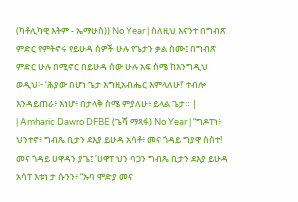(ካቶሊካዊ እትም - ኤማሁስ)) No Year | ስለዚህ እናንተ በግብጽ ምድር የምትኖሩ የይሁዳ ሰዎች ሁሉ የጌታን ቃል ስሙ፤ በግብጽ ምድር ሁሉ በሚኖር በይሁዳ ሰው ሁሉ አፍ ስሜ ከእንግዲህ ወዲህ፦ ‘ሕያው በሆነ ጌታ እግዚአብሔር እምላለሁ!’ ተብሎ እንዳይጠራ፥ እነሆ፥ በታላቅ ስሜ ምያለሁ፥ ይላል ጌታ። |
| Amharic Dawro DFBE (ጌሻ ማጻፋ) No Year | “ግዶፐነ፥ ህንተኖ፥ ግብጼ ቢታን ደእያ ይሁዳ አሳቶ፥ መና ጎዳይ ግያዋ ስስተ! መና ጎዳይ ሀዋዳን ያጌ፤ ‘ሀዋፐ ህን ባጋን ግብጼ ቢታን ደእያ ይሁዳ አሳፐ እቱነ ታ ሱንን፥ “ኡባ ሞድያ መና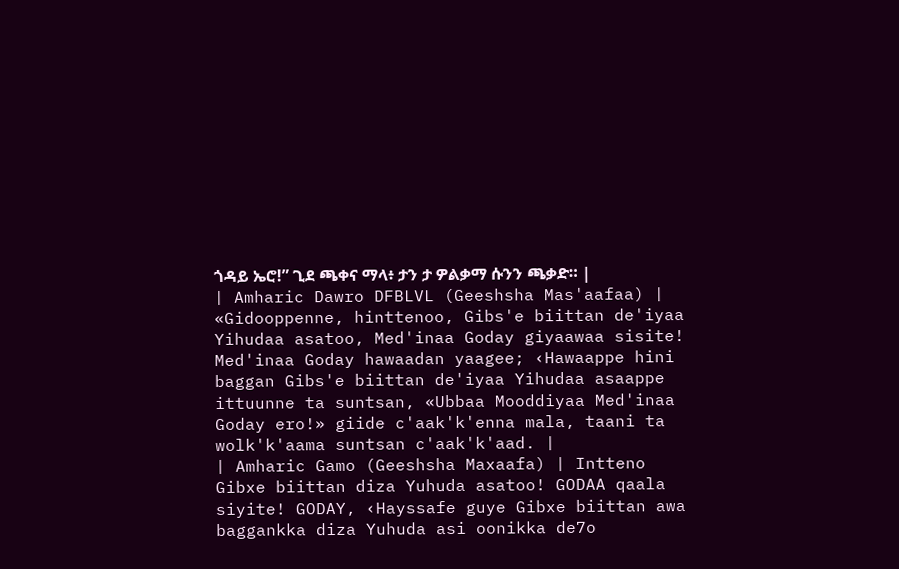ጎዳይ ኤሮ!” ጊደ ጫቀና ማላ፥ ታን ታ ዎልቃማ ሱንን ጫቃድ። |
| Amharic Dawro DFBLVL (Geeshsha Mas'aafaa) | «Gidooppenne, hinttenoo, Gibs'e biittan de'iyaa Yihudaa asatoo, Med'inaa Goday giyaawaa sisite! Med'inaa Goday hawaadan yaagee; ‹Hawaappe hini baggan Gibs'e biittan de'iyaa Yihudaa asaappe ittuunne ta suntsan, «Ubbaa Mooddiyaa Med'inaa Goday ero!» giide c'aak'k'enna mala, taani ta wolk'k'aama suntsan c'aak'k'aad. |
| Amharic Gamo (Geeshsha Maxaafa) | Intteno Gibxe biittan diza Yuhuda asatoo! GODAA qaala siyite! GODAY, ‹Hayssafe guye Gibxe biittan awa baggankka diza Yuhuda asi oonikka de7o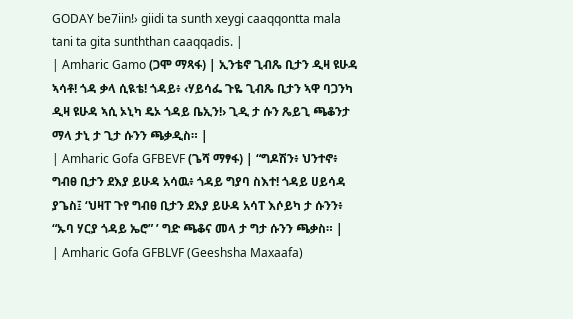GODAY be7iin!› giidi ta sunth xeygi caaqqontta mala tani ta gita sunththan caaqqadis. |
| Amharic Gamo (ጋሞ ማጻፋ) | ኢንቴኖ ጊብጼ ቢታን ዲዛ ዩሁዳ ኣሳቶ! ጎዳ ቃላ ሲዪቴ! ጎዳይ፥ ‹ሃይሳፌ ጉዬ ጊብጼ ቢታን ኣዋ ባጋንካ ዲዛ ዩሁዳ ኣሲ ኦኒካ ዴኦ ጎዳይ ቤኢን!› ጊዲ ታ ሱን ጼይጊ ጫቆንታ ማላ ታኒ ታ ጊታ ሱንን ጫቃዲስ። |
| Amharic Gofa GFBEVF (ጌሻ ማፃፋ) | “ግዶሽን፥ ህንተኖ፥ ግብፀ ቢታን ደእያ ይሁዳ አሳዉ፥ ጎዳይ ግያባ ስእተ! ጎዳይ ሀይሳዳ ያጌስ፤ ‘ህዛፐ ጉየ ግብፀ ቢታን ደእያ ይሁዳ አሳፐ እሶይካ ታ ሱንን፥ “ኡባ ሃርያ ጎዳይ ኤሮ” ’ ግድ ጫቆና መላ ታ ግታ ሱንን ጫቃስ። |
| Amharic Gofa GFBLVF (Geeshsha Maxaafa)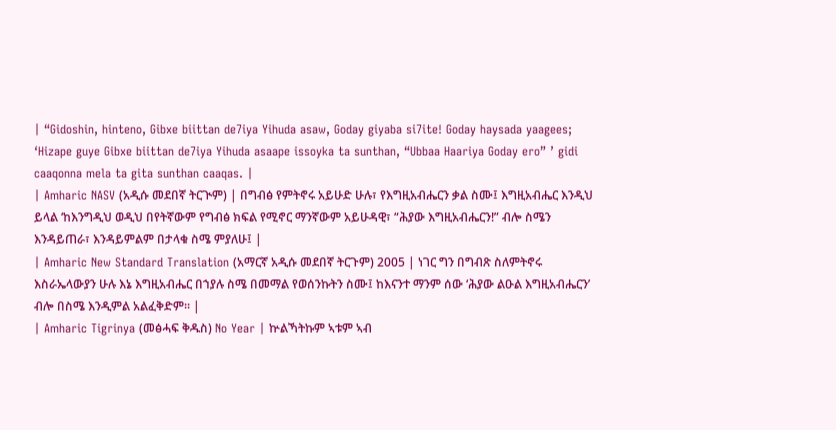| “Gidoshin, hinteno, Gibxe biittan de7iya Yihuda asaw, Goday giyaba si7ite! Goday haysada yaagees; ‘Hizape guye Gibxe biittan de7iya Yihuda asaape issoyka ta sunthan, “Ubbaa Haariya Goday ero” ’ gidi caaqonna mela ta gita sunthan caaqas. |
| Amharic NASV (አዲሱ መደበኛ ትርጒም) | በግብፅ የምትኖሩ አይሁድ ሁሉ፣ የእግዚአብሔርን ቃል ስሙ፤ እግዚአብሔር እንዲህ ይላል ‘ከእንግዲህ ወዲህ በየትኛውም የግብፅ ክፍል የሚኖር ማንኛውም አይሁዳዊ፣ “ሕያው እግዚአብሔርን!” ብሎ ስሜን እንዳይጠራ፣ እንዳይምልም በታላቁ ስሜ ምያለሁ፤ |
| Amharic New Standard Translation (አማርኛ አዲሱ መደበኛ ትርጉም) 2005 | ነገር ግን በግብጽ ስለምትኖሩ እስራኤላውያን ሁሉ እኔ እግዚአብሔር በኀያሉ ስሜ በመማል የወሰንኩትን ስሙ፤ ከእናንተ ማንም ሰው ‘ሕያው ልዑል እግዚአብሔርን’ ብሎ በስሜ እንዲምል አልፈቅድም። |
| Amharic Tigrinya (መፅሓፍ ቅዱስ) No Year | ኵልኻትኩም ኣቱም ኣብ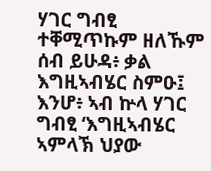ሃገር ግብፂ ተቐሚጥኩም ዘለኹም ሰብ ይሁዳ፥ ቃል እግዚኣብሄር ስምዑ፤ እንሆ፥ ኣብ ኵላ ሃገር ግብፂ ‘እግዚኣብሄር ኣምላኽ ህያው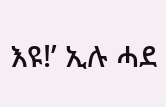እዩ!’ ኢሉ ሓደ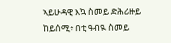ኣይሁዳዊ እኳ ስመይ ድሕሪዙይ ከይሰሚ፥ በቲ ዓብዪ ስመይ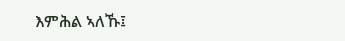እምሕል ኣለኹ፤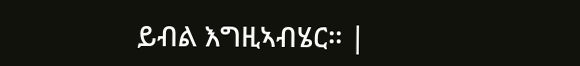ይብል እግዚኣብሄር። |